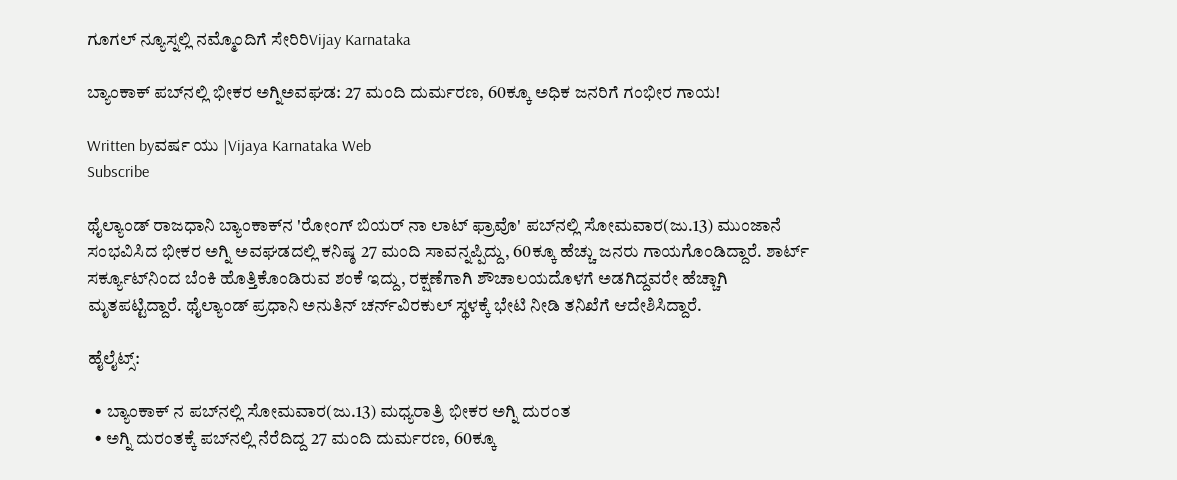ಗೂಗಲ್ ನ್ಯೂಸ್ನಲ್ಲಿ ನಮ್ಮೊಂದಿಗೆ ಸೇರಿರಿVijay Karnataka

ಬ್ಯಾಂಕಾಕ್ ಪಬ್‌ನಲ್ಲಿ ಭೀಕರ ಅಗ್ನಿಅವಘಡ: 27 ಮಂದಿ ದುರ್ಮರಣ, 60ಕ್ಕೂ ಅಧಿಕ ಜನರಿಗೆ ಗಂಭೀರ ಗಾಯ!

Written byವರ್ಷ ಯು |Vijaya Karnataka Web
Subscribe

ಥೈಲ್ಯಾಂಡ್ ರಾಜಧಾನಿ ಬ್ಯಾಂಕಾಕ್‌ನ 'ರೋಂಗ್ ಬಿಯರ್ ನಾ ಲಾಟ್ ಫ್ರಾವೊ' ಪಬ್‌ನಲ್ಲಿ ಸೋಮವಾರ(ಜು.13) ಮುಂಜಾನೆ ಸಂಭವಿಸಿದ ಭೀಕರ ಅಗ್ನಿ ಅವಘಡದಲ್ಲಿ ಕನಿಷ್ಠ 27 ಮಂದಿ ಸಾವನ್ನಪ್ಪಿದ್ದು, 60ಕ್ಕೂ ಹೆಚ್ಚು ಜನರು ಗಾಯಗೊಂಡಿದ್ದಾರೆ. ಶಾರ್ಟ್ ಸರ್ಕ್ಯೂಟ್‌ನಿಂದ ಬೆಂಕಿ ಹೊತ್ತಿಕೊಂಡಿರುವ ಶಂಕೆ ಇದ್ದು, ರಕ್ಷಣೆಗಾಗಿ ಶೌಚಾಲಯದೊಳಗೆ ಅಡಗಿದ್ದವರೇ ಹೆಚ್ಚಾಗಿ ಮೃತಪಟ್ಟಿದ್ದಾರೆ. ಥೈಲ್ಯಾಂಡ್ ಪ್ರಧಾನಿ ಅನುತಿನ್ ಚರ್ನ್‌ವಿರಕುಲ್ ಸ್ಥಳಕ್ಕೆ ಭೇಟಿ ನೀಡಿ ತನಿಖೆಗೆ ಆದೇಶಿಸಿದ್ದಾರೆ.

ಹೈಲೈಟ್ಸ್‌:

  • ಬ್ಯಾಂಕಾಕ್‌ ನ ಪಬ್‌ನಲ್ಲಿ ಸೋಮವಾರ(ಜು.13) ಮಧ್ಯರಾತ್ರಿ ಭೀಕರ ಅಗ್ನಿ ದುರಂತ
  • ಅಗ್ನಿ ದುರಂತಕ್ಕೆ ಪಬ್‌ನಲ್ಲಿ ನೆರೆದಿದ್ದ 27 ಮಂದಿ ದುರ್ಮರಣ, 60ಕ್ಕೂ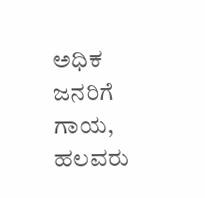ಅಧಿಕ ಜನರಿಗೆ ಗಾಯ, ಹಲವರು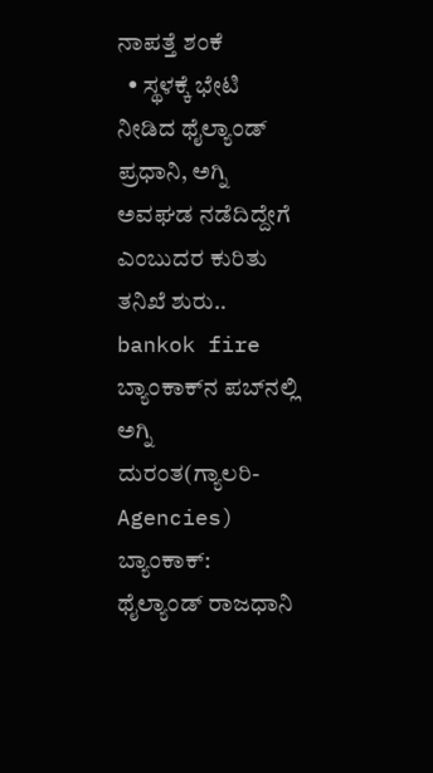ನಾಪತ್ತೆ ಶಂಕೆ
  • ಸ್ಥಳಕ್ಕೆ ಭೇಟಿ ನೀಡಿದ ಥೈಲ್ಯಾಂಡ್‌ ಪ್ರಧಾನಿ, ಅಗ್ನಿ ಅವಘಡ ನಡೆದಿದ್ದೇಗೆ ಎಂಬುದರ ಕುರಿತು ತನಿಖೆ ಶುರು..
bankok fire
ಬ್ಯಾಂಕಾಕ್‌ನ ಪಬ್‌ನಲ್ಲಿ ಅಗ್ನಿ ದುರಂತ(ಗ್ಯಾಲರಿ- Agencies)
ಬ್ಯಾಂಕಾಕ್: ಥೈಲ್ಯಾಂಡ್‌ ರಾಜಧಾನಿ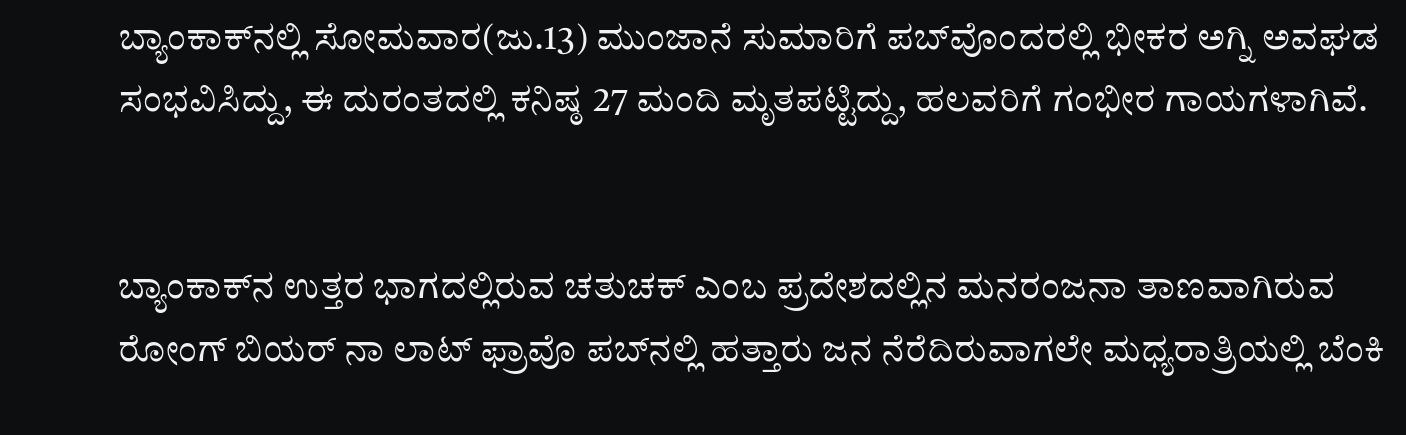ಬ್ಯಾಂಕಾಕ್‌ನಲ್ಲಿ ಸೋಮವಾರ(ಜು.13) ಮುಂಜಾನೆ ಸುಮಾರಿಗೆ ಪಬ್‌ವೊಂದರಲ್ಲಿ ಭೀಕರ ಅಗ್ನಿ ಅವಘಡ ಸಂಭವಿಸಿದ್ದು, ಈ ದುರಂತದಲ್ಲಿ ಕನಿಷ್ಠ 27 ಮಂದಿ ಮೃತಪಟ್ಟಿದ್ದು, ಹಲವರಿಗೆ ಗಂಭೀರ ಗಾಯಗಳಾಗಿವೆ.


ಬ್ಯಾಂಕಾಕ್‌ನ ಉತ್ತರ ಭಾಗದಲ್ಲಿರುವ ಚತುಚಕ್‌ ಎಂಬ ಪ್ರದೇಶದಲ್ಲಿನ ಮನರಂಜನಾ ತಾಣವಾಗಿರುವ ರೋಂಗ್ ಬಿಯರ್ ನಾ ಲಾಟ್ ಫ್ರಾವೊ ಪಬ್‌ನಲ್ಲಿ ಹತ್ತಾರು ಜನ ನೆರೆದಿರುವಾಗಲೇ ಮಧ್ಯರಾತ್ರಿಯಲ್ಲಿ ಬೆಂಕಿ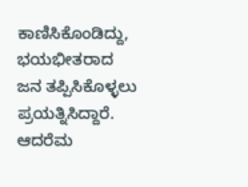ಕಾಣಿಸಿಕೊಂಡಿದ್ದು, ಭಯಭೀತರಾದ ಜನ ತಪ್ಪಿಸಿಕೊಳ್ಳಲು ಪ್ರಯತ್ನಿಸಿದ್ದಾರೆ. ಆದರೆಮ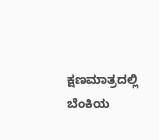ಕ್ಷಣಮಾತ್ರದಲ್ಲಿ ಬೆಂಕಿಯ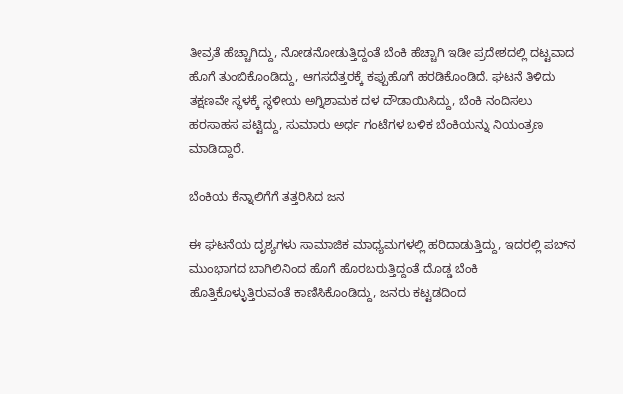ತೀವ್ರತೆ ಹೆಚ್ಚಾಗಿದ್ದು, ನೋಡನೋಡುತ್ತಿದ್ದಂತೆ ಬೆಂಕಿ ಹೆಚ್ಚಾಗಿ ಇಡೀ ಪ್ರದೇಶದಲ್ಲಿ ದಟ್ಟವಾದ ಹೊಗೆ ತುಂಬಿಕೊಂಡಿದ್ದು, ಆಗಸದೆತ್ತರಕ್ಕೆ ಕಪ್ಪುಹೊಗೆ ಹರಡಿಕೊಂಡಿದೆ. ಘಟನೆ ತಿಳಿದು ತಕ್ಷಣವೇ ಸ್ಥಳಕ್ಕೆ ಸ್ಥಳೀಯ ಅಗ್ನಿಶಾಮಕ ದಳ ದೌಡಾಯಿಸಿದ್ದು, ಬೆಂಕಿ ನಂದಿಸಲು ಹರಸಾಹಸ ಪಟ್ಟಿದ್ದು, ಸುಮಾರು ಅರ್ಧ ಗಂಟೆಗಳ ಬಳಿಕ ಬೆಂಕಿಯನ್ನು ನಿಯಂತ್ರಣ ಮಾಡಿದ್ದಾರೆ.

ಬೆಂಕಿಯ ಕೆನ್ನಾಲಿಗೆಗೆ ತತ್ತರಿಸಿದ ಜನ

ಈ ಘಟನೆಯ ದೃಶ್ಯಗಳು ಸಾಮಾಜಿಕ ಮಾಧ್ಯಮಗಳಲ್ಲಿ ಹರಿದಾಡುತ್ತಿದ್ದು, ಇದರಲ್ಲಿ ಪಬ್‌ನ ಮುಂಭಾಗದ ಬಾಗಿಲಿನಿಂದ ಹೊಗೆ ಹೊರಬರುತ್ತಿದ್ದಂತೆ ದೊಡ್ಡ ಬೆಂಕಿ ಹೊತ್ತಿಕೊಳ್ಳುತ್ತಿರುವಂತೆ ಕಾಣಿಸಿಕೊಂಡಿದ್ದು, ಜನರು ಕಟ್ಟಡದಿಂದ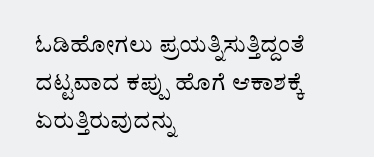ಓಡಿಹೋಗಲು ಪ್ರಯತ್ನಿಸುತ್ತಿದ್ದಂತೆ ದಟ್ಟವಾದ ಕಪ್ಪು ಹೊಗೆ ಆಕಾಶಕ್ಕೆ ಏರುತ್ತಿರುವುದನ್ನು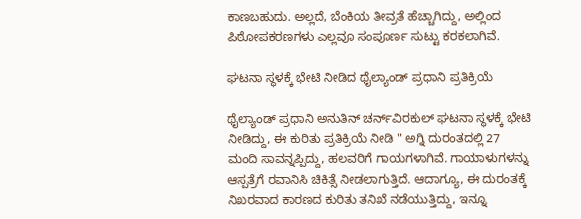ಕಾಣಬಹುದು. ಅಲ್ಲದೆ, ಬೆಂಕಿಯ ತೀವ್ರತೆ ಹೆಚ್ಚಾಗಿದ್ದು, ಅಲ್ಲಿಂದ ಪಿಠೋಪಕರಣಗಳು ಎಲ್ಲವೂ ಸಂಪೂರ್ಣ ಸುಟ್ಟು ಕರಕಲಾಗಿವೆ.

ಘಟನಾ ಸ್ಥಳಕ್ಕೆ ಭೇಟಿ ನೀಡಿದ ಥೈಲ್ಯಾಂಡ್‌ ಪ್ರಧಾನಿ ಪ್ರತಿಕ್ರಿಯೆ

ಥೈಲ್ಯಾಂಡ್ ಪ್ರಧಾನಿ ಅನುತಿನ್ ಚರ್ನ್‌ವಿರಕುಲ್ ಘಟನಾ ಸ್ಥಳಕ್ಕೆ ಭೇಟಿ ನೀಡಿದ್ದು, ಈ ಕುರಿತು ಪ್ರತಿಕ್ರಿಯೆ ನೀಡಿ " ಅಗ್ನಿ ದುರಂತದಲ್ಲಿ 27 ಮಂದಿ ಸಾವನ್ನಪ್ಪಿದ್ದು, ಹಲವರಿಗೆ ಗಾಯಗಳಾಗಿವೆ. ಗಾಯಾಳುಗಳನ್ನು ಆಸ್ಪತ್ರೆಗೆ ರವಾನಿಸಿ ಚಿಕಿತ್ಸೆ ನೀಡಲಾಗುತ್ತಿದೆ. ಆದಾಗ್ಯೂ, ಈ ದುರಂತಕ್ಕೆ ನಿಖರವಾದ ಕಾರಣದ ಕುರಿತು ತನಿಖೆ ನಡೆಯುತ್ತಿದ್ದು, ಇನ್ನೂ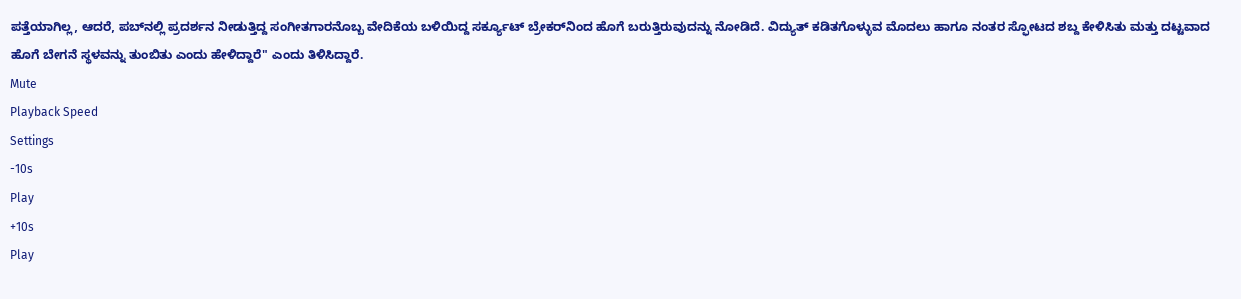ಪತ್ತೆಯಾಗಿಲ್ಲ, ಆದರೆ, ಪಬ್‌ನಲ್ಲಿ ಪ್ರದರ್ಶನ ನೀಡುತ್ತಿದ್ದ ಸಂಗೀತಗಾರನೊಬ್ಬ ವೇದಿಕೆಯ ಬಳಿಯಿದ್ದ ಸರ್ಕ್ಯೂಟ್ ಬ್ರೇಕರ್‌ನಿಂದ ಹೊಗೆ ಬರುತ್ತಿರುವುದನ್ನು ನೋಡಿದೆ. ವಿದ್ಯುತ್ ಕಡಿತಗೊಳ್ಳುವ ಮೊದಲು ಹಾಗೂ ನಂತರ ಸ್ಫೋಟದ ಶಬ್ದ ಕೇಳಿಸಿತು ಮತ್ತು ದಟ್ಟವಾದ ಹೊಗೆ ಬೇಗನೆ ಸ್ಥಳವನ್ನು ತುಂಬಿತು ಎಂದು ಹೇಳಿದ್ದಾರೆ" ಎಂದು ತಿಳಿಸಿದ್ದಾರೆ.
Mute
Playback Speed
Settings
-10s
Play
+10s
Play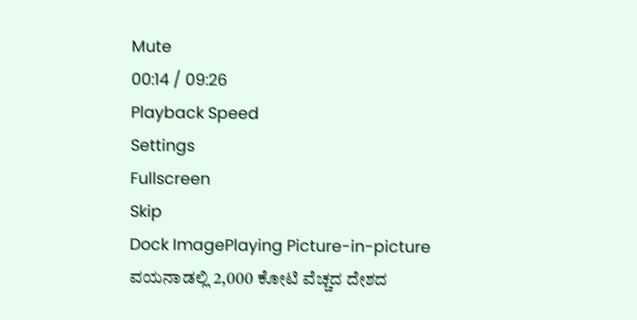Mute
00:14 / 09:26
Playback Speed
Settings
Fullscreen
Skip
Dock ImagePlaying Picture-in-picture
ವಯನಾಡಲ್ಲಿ 2,000 ಕೋಟಿ ವೆಚ್ಚದ ದೇಶದ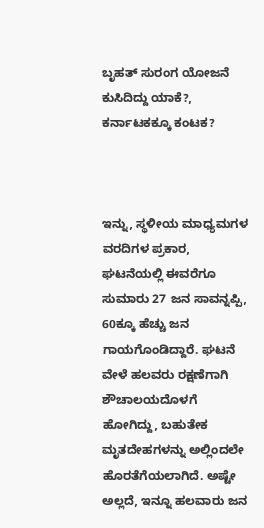ಬೃಹತ್ ಸುರಂಗ ಯೋಜನೆ ಕುಸಿದಿದ್ದು ಯಾಕೆ?, ಕರ್ನಾಟಕಕ್ಕೂ ಕಂಟಕ?



ಇನ್ನು, ಸ್ಥಳೀಯ ಮಾಧ್ಯಮಗಳ ವರದಿಗಳ ಪ್ರಕಾರ, ಘಟನೆಯಲ್ಲಿ ಈವರೆಗೂ ಸುಮಾರು 27 ಜನ ಸಾವನ್ನಪ್ಪಿ, 60ಕ್ಕೂ ಹೆಚ್ಚು ಜನ ಗಾಯಗೊಂಡಿದ್ದಾರೆ. ಘಟನೆ ವೇಳೆ ಹಲವರು ರಕ್ಷಣೆಗಾಗಿ ಶೌಚಾಲಯದೊಳಗೆ ಹೋಗಿದ್ದು, ಬಹುತೇಕ ಮೃತದೇಹಗಳನ್ನು ಅಲ್ಲಿಂದಲೇ ಹೊರತೆಗೆಯಲಾಗಿದೆ. ಅಷ್ಟೇ ಅಲ್ಲದೆ, ಇನ್ನೂ ಹಲವಾರು ಜನ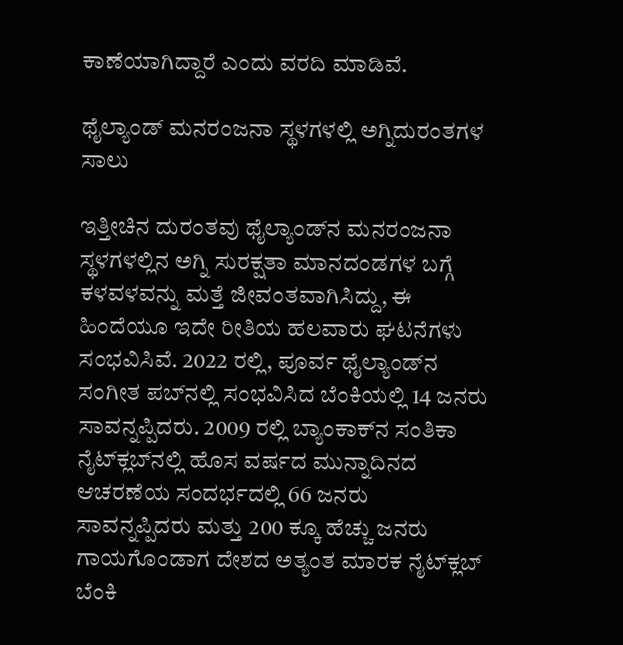ಕಾಣೆಯಾಗಿದ್ದಾರೆ ಎಂದು ವರದಿ ಮಾಡಿವೆ.

ಥೈಲ್ಯಾಂಡ್‌ ಮನರಂಜನಾ ಸ್ಥಳಗಳಲ್ಲಿ ಅಗ್ನಿದುರಂತಗಳ ಸಾಲು

ಇತ್ತೀಚಿನ ದುರಂತವು ಥೈಲ್ಯಾಂಡ್‌ನ ಮನರಂಜನಾ ಸ್ಥಳಗಳಲ್ಲಿನ ಅಗ್ನಿ ಸುರಕ್ಷತಾ ಮಾನದಂಡಗಳ ಬಗ್ಗೆ ಕಳವಳವನ್ನು ಮತ್ತೆ ಜೀವಂತವಾಗಿಸಿದ್ದು, ಈ ಹಿಂದೆಯೂ ಇದೇ ರೀತಿಯ ಹಲವಾರು ಘಟನೆಗಳು ಸಂಭವಿಸಿವೆ. 2022 ರಲ್ಲಿ, ಪೂರ್ವ ಥೈಲ್ಯಾಂಡ್‌ನ ಸಂಗೀತ ಪಬ್‌ನಲ್ಲಿ ಸಂಭವಿಸಿದ ಬೆಂಕಿಯಲ್ಲಿ 14 ಜನರು ಸಾವನ್ನಪ್ಪಿದರು. 2009 ರಲ್ಲಿ ಬ್ಯಾಂಕಾಕ್‌ನ ಸಂತಿಕಾ ನೈಟ್‌ಕ್ಲಬ್‌ನಲ್ಲಿ ಹೊಸ ವರ್ಷದ ಮುನ್ನಾದಿನದ ಆಚರಣೆಯ ಸಂದರ್ಭದಲ್ಲಿ 66 ಜನರು ಸಾವನ್ನಪ್ಪಿದರು ಮತ್ತು 200 ಕ್ಕೂ ಹೆಚ್ಚು ಜನರು ಗಾಯಗೊಂಡಾಗ ದೇಶದ ಅತ್ಯಂತ ಮಾರಕ ನೈಟ್‌ಕ್ಲಬ್ ಬೆಂಕಿ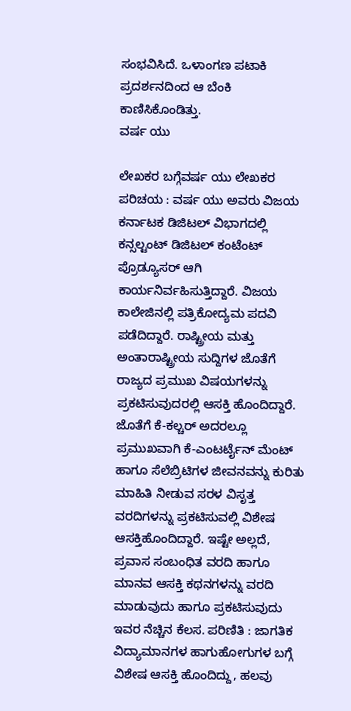ಸಂಭವಿಸಿದೆ. ಒಳಾಂಗಣ ಪಟಾಕಿ ಪ್ರದರ್ಶನದಿಂದ ಆ ಬೆಂಕಿ ಕಾಣಿಸಿಕೊಂಡಿತ್ತು.
ವರ್ಷ ಯು

ಲೇಖಕರ ಬಗ್ಗೆವರ್ಷ ಯು ಲೇಖಕರ ಪರಿಚಯ : ವರ್ಷ ಯು ಅವರು ವಿಜಯ ಕರ್ನಾಟಕ ಡಿಜಿಟಲ್‌ ವಿಭಾಗದಲ್ಲಿ ಕನ್ಸಲ್ಟಂಟ್ ಡಿಜಿಟಲ್ ಕಂಟೆಂಟ್ ಪ್ರೊಡ್ಯೂಸರ್ ಆಗಿ ಕಾರ್ಯನಿರ್ವಹಿಸುತ್ತಿದ್ದಾರೆ. ವಿಜಯ ಕಾಲೇಜಿನಲ್ಲಿ ಪತ್ರಿಕೋದ್ಯಮ ಪದವಿ ಪಡೆದಿದ್ದಾರೆ. ರಾಷ್ಟ್ರೀಯ ಮತ್ತು ಅಂತಾರಾಷ್ಟ್ರೀಯ ಸುದ್ದಿಗಳ ಜೊತೆಗೆ ರಾಜ್ಯದ ಪ್ರಮುಖ ವಿಷಯಗಳನ್ನು ಪ್ರಕಟಿಸುವುದರಲ್ಲಿ ಆಸಕ್ತಿ ಹೊಂದಿದ್ದಾರೆ. ಜೊತೆಗೆ ಕೆ-ಕಲ್ಚರ್ ಅದರಲ್ಲೂ ಪ್ರಮುಖವಾಗಿ ಕೆ-ಎಂಟರ್ಟೈನ್ ಮೆಂಟ್‌ ಹಾಗೂ ಸೆಲೆಬ್ರಿಟಿಗಳ ಜೀವನವನ್ನು ಕುರಿತು ಮಾಹಿತಿ ನೀಡುವ ಸರಳ ವಿಸೃತ್ತ ವರದಿಗಳನ್ನು ಪ್ರಕಟಿಸುವಲ್ಲಿ ವಿಶೇಷ ಆಸಕ್ತಿಹೊಂದಿದ್ದಾರೆ. ಇಷ್ಟೇ ಅಲ್ಲದೆ, ಪ್ರವಾಸ ಸಂಬಂಧಿತ ವರದಿ ಹಾಗೂ ಮಾನವ ಆಸಕ್ತಿ ಕಥನಗಳನ್ನು ವರದಿ ಮಾಡುವುದು ಹಾಗೂ ಪ್ರಕಟಿಸುವುದು ಇವರ ನೆಚ್ಚಿನ ಕೆಲಸ. ಪರಿಣಿತಿ : ಜಾಗತಿಕ ವಿದ್ಯಾಮಾನಗಳ ಹಾಗುಹೋಗುಗಳ ಬಗ್ಗೆ ವಿಶೇಷ ಆಸಕ್ತಿ ಹೊಂದಿದ್ದು, ಹಲವು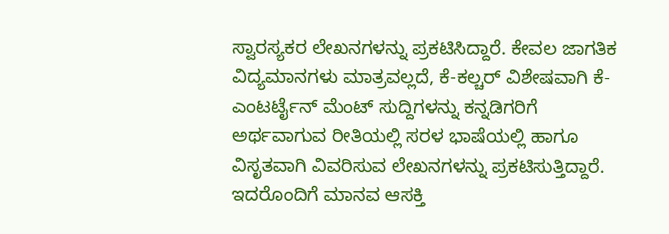ಸ್ವಾರಸ್ಯಕರ ಲೇಖನಗಳನ್ನು ಪ್ರಕಟಿಸಿದ್ದಾರೆ. ಕೇವಲ ಜಾಗತಿಕ ವಿದ್ಯಮಾನಗಳು ಮಾತ್ರವಲ್ಲದೆ, ಕೆ-ಕಲ್ಚರ್ ವಿಶೇಷವಾಗಿ ಕೆ-ಎಂಟರ್ಟೈನ್‌ ಮೆಂಟ್‌ ಸುದ್ದಿಗಳನ್ನು ಕನ್ನಡಿಗರಿಗೆ ಅರ್ಥವಾಗುವ ರೀತಿಯಲ್ಲಿ ಸರಳ ಭಾಷೆಯಲ್ಲಿ ಹಾಗೂ ವಿಸೃತವಾಗಿ ವಿವರಿಸುವ ಲೇಖನಗಳನ್ನು ಪ್ರಕಟಿಸುತ್ತಿದ್ದಾರೆ. ಇದರೊಂದಿಗೆ ಮಾನವ ಆಸಕ್ತಿ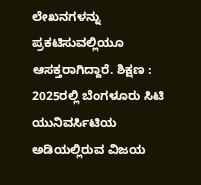ಲೇಖನಗಳನ್ನು ಪ್ರಕಟಿಸುವಲ್ಲಿಯೂ ಆಸಕ್ತರಾಗಿದ್ದಾರೆ. ಶಿಕ್ಷಣ : 2025ರಲ್ಲಿ ಬೆಂಗಳೂರು ಸಿಟಿ ಯುನಿವರ್ಸಿಟಿಯ ಅಡಿಯಲ್ಲಿರುವ ವಿಜಯ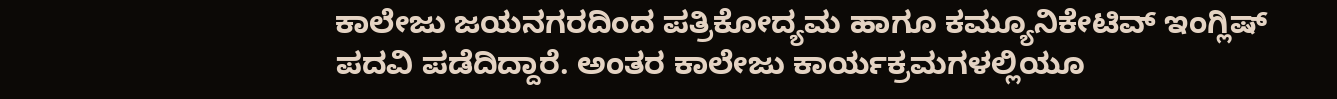ಕಾಲೇಜು ಜಯನಗರದಿಂದ ಪತ್ರಿಕೋದ್ಯಮ ಹಾಗೂ ಕಮ್ಯೂನಿಕೇಟಿವ್‌ ಇಂಗ್ಲಿಷ್‌ ಪದವಿ ಪಡೆದಿದ್ದಾರೆ. ಅಂತರ ಕಾಲೇಜು ಕಾರ್ಯಕ್ರಮಗಳಲ್ಲಿಯೂ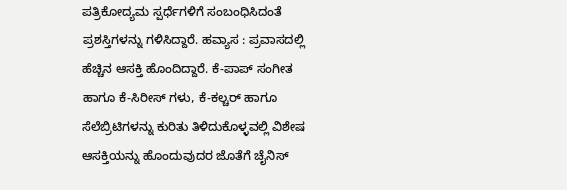ಪತ್ರಿಕೋದ್ಯಮ ಸ್ಪರ್ಧೆಗಳಿಗೆ ಸಂಬಂಧಿಸಿದಂತೆ ಪ್ರಶಸ್ತಿಗಳನ್ನು ಗಳಿಸಿದ್ದಾರೆ. ಹವ್ಯಾಸ : ಪ್ರವಾಸದಲ್ಲಿ ಹೆಚ್ಚಿನ ಆಸಕ್ತಿ ಹೊಂದಿದ್ದಾರೆ. ಕೆ-ಪಾಪ್‌ ಸಂಗೀತ ಹಾಗೂ ಕೆ-ಸಿರೀಸ್‌ ಗಳು, ಕೆ-ಕಲ್ಚರ್‌ ಹಾಗೂ ಸೆಲೆಬ್ರಿಟಿಗಳನ್ನು ಕುರಿತು ತಿಳಿದುಕೊಳ್ಳವಲ್ಲಿ ವಿಶೇಷ ಆಸಕ್ತಿಯನ್ನು ಹೊಂದುವುದರ ಜೊತೆಗೆ ಚೈನಿಸ್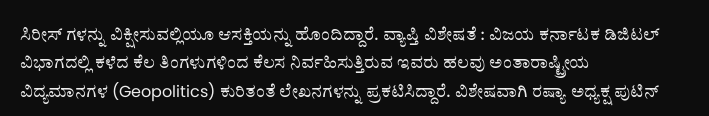ಸಿರೀಸ್‌ ಗಳನ್ನು ವಿಕ್ಷೀಸುವಲ್ಲಿಯೂ ಆಸಕ್ತಿಯನ್ನು ಹೊಂದಿದ್ದಾರೆ. ವ್ಯಾಪ್ತಿ ವಿಶೇಷತೆ : ವಿಜಯ ಕರ್ನಾಟಕ ಡಿಜಿಟಲ್‌ ವಿಭಾಗದಲ್ಲಿ ಕಳೆದ ಕೆಲ ತಿಂಗಳುಗಳಿಂದ ಕೆಲಸ ನಿರ್ವಹಿಸುತ್ತಿರುವ ಇವರು ಹಲವು ಅಂತಾರಾಷ್ಟ್ರೀಯ ವಿದ್ಯಮಾನಗಳ (Geopolitics) ಕುರಿತಂತೆ ಲೇಖನಗಳನ್ನು ಪ್ರಕಟಿಸಿದ್ದಾರೆ. ವಿಶೇಷವಾಗಿ ರಷ್ಯಾ ಅಧ್ಯಕ್ಷ ಪುಟಿನ್‌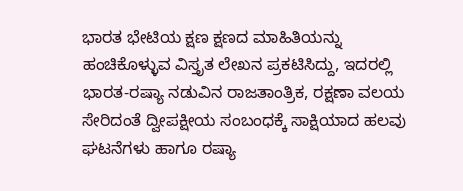ಭಾರತ ಭೇಟಿಯ ಕ್ಷಣ ಕ್ಷಣದ ಮಾಹಿತಿಯನ್ನು ಹಂಚಿಕೊಳ್ಳುವ ವಿಸ್ತೃತ ಲೇಖನ ಪ್ರಕಟಿಸಿದ್ದು, ಇದರಲ್ಲಿ ಭಾರತ-ರಷ್ಯಾ ನಡುವಿನ ರಾಜತಾಂತ್ರಿಕ, ರಕ್ಷಣಾ ವಲಯ ಸೇರಿದಂತೆ ದ್ವೀಪಕ್ಷೀಯ ಸಂಬಂಧಕ್ಕೆ ಸಾಕ್ಷಿಯಾದ ಹಲವು ಘಟನೆಗಳು ಹಾಗೂ ರಷ್ಯಾ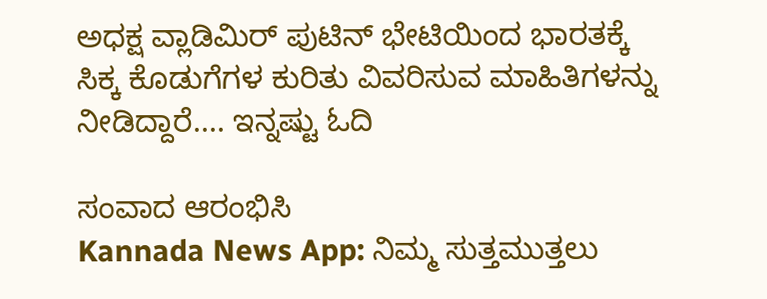ಅಧಕ್ಷ ವ್ಲಾಡಿಮಿರ್‌ ಪುಟಿನ್‌ ಭೇಟಿಯಿಂದ ಭಾರತಕ್ಕೆ ಸಿಕ್ಕ ಕೊಡುಗೆಗಳ ಕುರಿತು ವಿವರಿಸುವ ಮಾಹಿತಿಗಳನ್ನು ನೀಡಿದ್ದಾರೆ.... ಇನ್ನಷ್ಟು ಓದಿ

ಸಂವಾದ ಆರಂಭಿಸಿ
Kannada News App: ನಿಮ್ಮ ಸುತ್ತಮುತ್ತಲು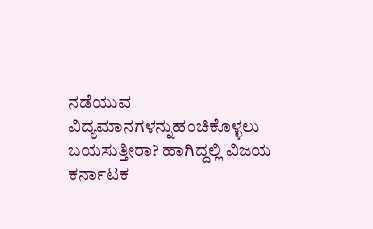ನಡೆಯುವ ವಿದ್ಯಮಾನಗಳನ್ನುಹಂಚಿಕೊಳ್ಳಲು ಬಯಸುತ್ತೀರಾ? ಹಾಗಿದ್ದಲ್ಲಿ ವಿಜಯ ಕರ್ನಾಟಕ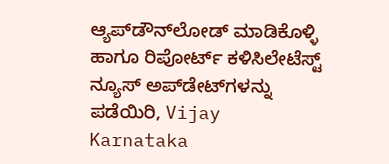ಆ್ಯಪ್‌ಡೌನ್‌ಲೋಡ್‌ ಮಾಡಿಕೊಳ್ಳಿ ಹಾಗೂ ರಿಪೋರ್ಟ್‌ ಕಳಿಸಿಲೇಟೆಸ್ಟ್‌ ನ್ಯೂಸ್‌ ಅಪ್‌ಡೇಟ್‌ಗಳನ್ನು ಪಡೆಯಿರಿ, Vijay Karnataka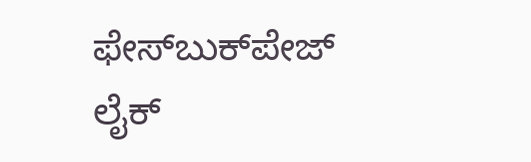ಫೇಸ್‌ಬುಕ್‌ಪೇಜ್‌ ಲೈಕ್‌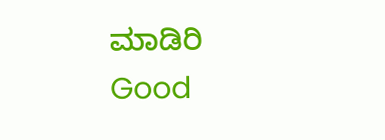ಮಾಡಿರಿ
Good